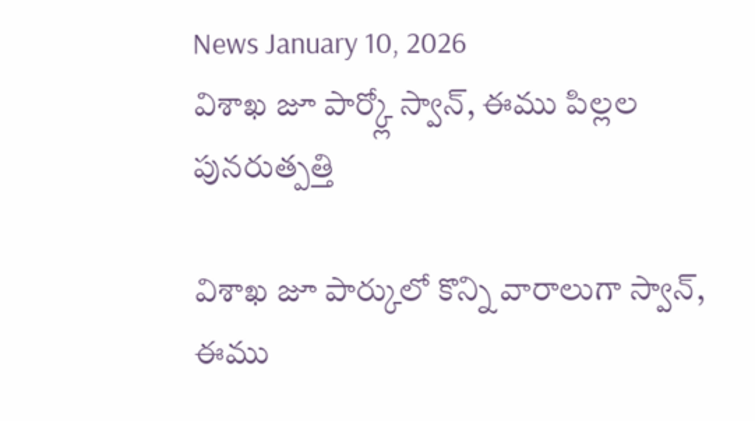News January 10, 2026
విశాఖ జూ పార్క్లో స్వాన్, ఈము పిల్లల పునరుత్పత్తి

విశాఖ జూ పార్కులో కొన్ని వారాలుగా స్వాన్, ఈము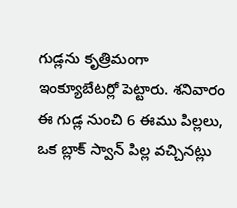గుడ్లను కృత్రిమంగా ఇంక్యూబేటర్లో పెట్టారు. శనివారం ఈ గుడ్ల నుంచి 6 ఈము పిల్లలు, ఒక బ్లాక్ స్వాన్ పిల్ల వచ్చినట్లు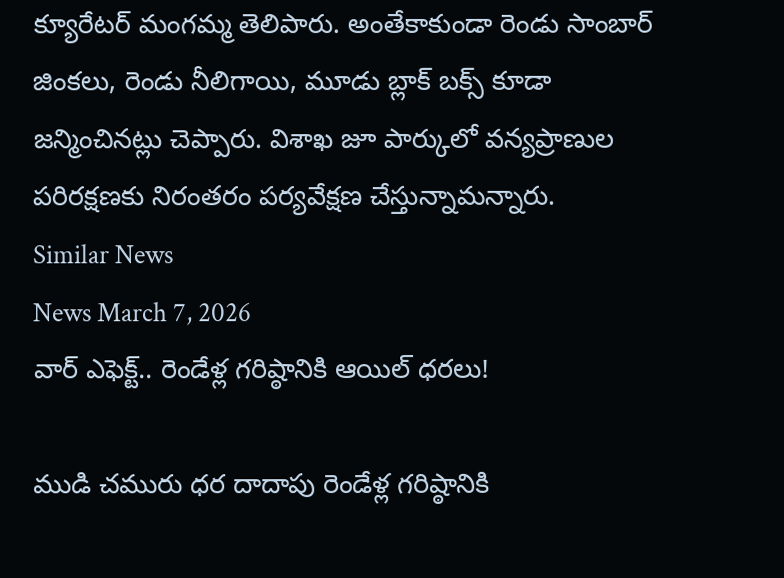క్యూరేటర్ మంగమ్మ తెలిపారు. అంతేకాకుండా రెండు సాంబార్ జింకలు, రెండు నీలిగాయి, మూడు బ్లాక్ బక్స్ కూడా జన్మించినట్లు చెప్పారు. విశాఖ జూ పార్కులో వన్యప్రాణుల పరిరక్షణకు నిరంతరం పర్యవేక్షణ చేస్తున్నామన్నారు.
Similar News
News March 7, 2026
వార్ ఎఫెక్ట్.. రెండేళ్ల గరిష్ఠానికి ఆయిల్ ధరలు!

ముడి చమురు ధర దాదాపు రెండేళ్ల గరిష్ఠానికి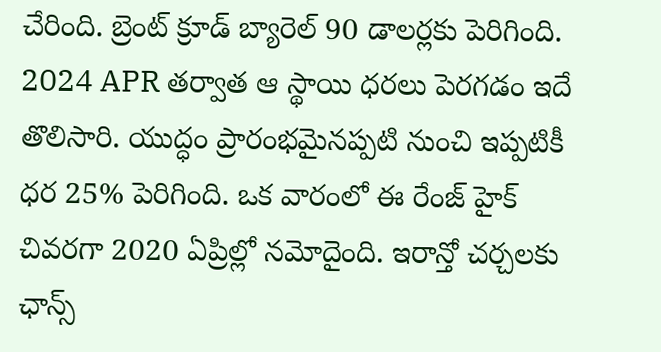చేరింది. బ్రెంట్ క్రూడ్ బ్యారెల్ 90 డాలర్లకు పెరిగింది. 2024 APR తర్వాత ఆ స్థాయి ధరలు పెరగడం ఇదే తొలిసారి. యుద్ధం ప్రారంభమైనప్పటి నుంచి ఇప్పటికీ ధర 25% పెరిగింది. ఒక వారంలో ఈ రేంజ్ హైక్ చివరగా 2020 ఏప్రిల్లో నమోదైంది. ఇరాన్తో చర్చలకు ఛాన్స్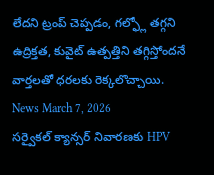లేదని ట్రంప్ చెప్పడం, గల్ఫ్లో తగ్గని ఉద్రిక్తత, కువైట్ ఉత్పత్తిని తగ్గిస్తోందనే వార్తలతో ధరలకు రెక్కలొచ్చాయి.
News March 7, 2026
సర్వైకల్ క్యాన్సర్ నివారణకు HPV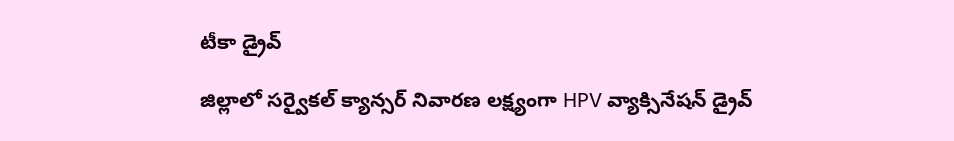టీకా డ్రైవ్

జిల్లాలో సర్వైకల్ క్యాన్సర్ నివారణ లక్ష్యంగా HPV వ్యాక్సినేషన్ డ్రైవ్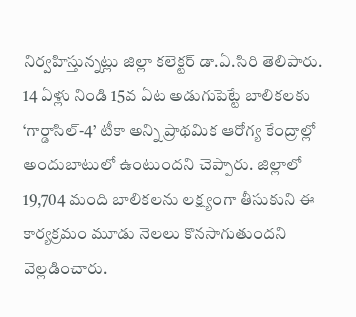నిర్వహిస్తున్నట్లు జిల్లా కలెక్టర్ డా.ఏ.సిరి తెలిపారు. 14 ఏళ్లు నిండి 15వ ఏట అడుగుపెట్టే బాలికలకు ‘గార్డాసిల్-4’ టీకా అన్ని ప్రాథమిక ఆరోగ్య కేంద్రాల్లో అందుబాటులో ఉంటుందని చెప్పారు. జిల్లాలో 19,704 మంది బాలికలను లక్ష్యంగా తీసుకుని ఈ కార్యక్రమం మూడు నెలలు కొనసాగుతుందని వెల్లడించారు.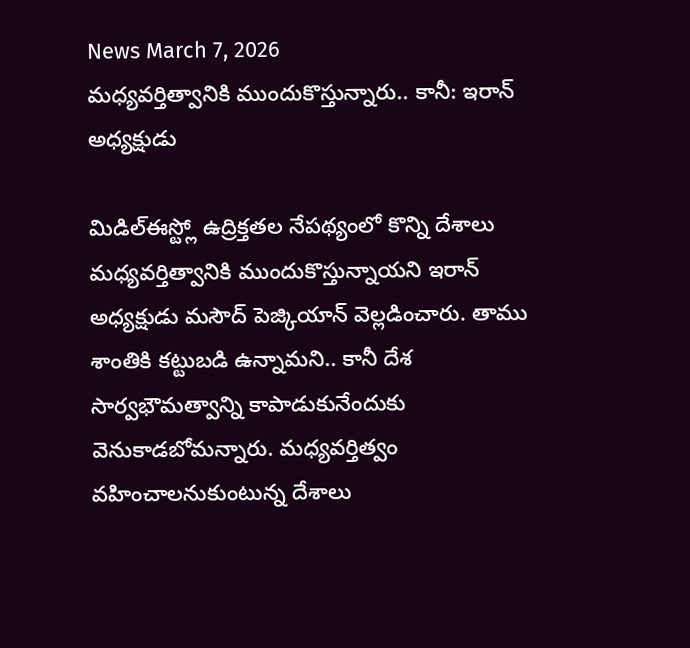News March 7, 2026
మధ్యవర్తిత్వానికి ముందుకొస్తున్నారు.. కానీ: ఇరాన్ అధ్యక్షుడు

మిడిల్ఈస్ట్లో ఉద్రిక్తతల నేపథ్యంలో కొన్ని దేశాలు మధ్యవర్తిత్వానికి ముందుకొస్తున్నాయని ఇరాన్ అధ్యక్షుడు మసౌద్ పెజ్కియాన్ వెల్లడించారు. తాము శాంతికి కట్టుబడి ఉన్నామని.. కానీ దేశ సార్వభౌమత్వాన్ని కాపాడుకునేందుకు వెనుకాడబోమన్నారు. మధ్యవర్తిత్వం వహించాలనుకుంటున్న దేశాలు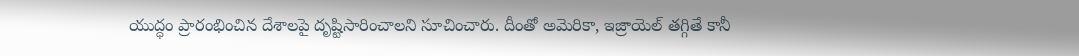యుద్ధం ప్రారంభించిన దేశాలపై దృష్టిసారించాలని సూచించారు. దీంతో అమెరికా, ఇజ్రాయెల్ తగ్గితే కానీ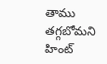తాము తగ్గబోమని హింట్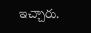ఇచ్చారు.